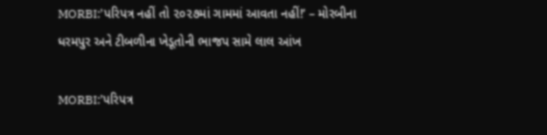MORBI:’પરિપત્ર નહીં તો ૨૦૨૭માં ગામમાં આવતા નહીં!’ – મોરબીના ધરમપુર અને ટીબળીના ખેડૂતોની ભાજપ સામે લાલ આંખ

MORBI:’પરિપત્ર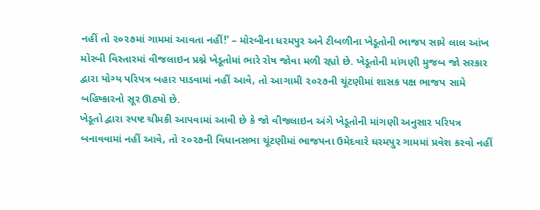નહીં તો ૨૦૨૭માં ગામમાં આવતા નહીં!’ – મોરબીના ધરમપુર અને ટીબળીના ખેડૂતોની ભાજપ સામે લાલ આંખ
મોરબી વિસ્તારમાં વીજલાઇન પ્રશ્ને ખેડૂતોમાં ભારે રોષ જોવા મળી રહ્યો છે. ખેડૂતોની માંગણી મુજબ જો સરકાર દ્વારા યોગ્ય પરિપત્ર બહાર પાડવામાં નહીં આવે, તો આગામી ૨૦૨૭ની ચૂંટણીમાં શાસક પક્ષ ભાજપ સામે બહિષ્કારનો સૂર ઊઠ્યો છે.
ખેડૂતો દ્વારા સ્પષ્ટ ચીમકી આપવામાં આવી છે કે જો વીજલાઇન અંગે ખેડૂતોની માંગણી અનુસાર પરિપત્ર બનાવવામાં નહીં આવે, તો ૨૦૨૭ની વિધાનસભા ચૂંટણીમાં ભાજપના ઉમેદવારે ધરમપુર ગામમાં પ્રવેશ કરવો નહીં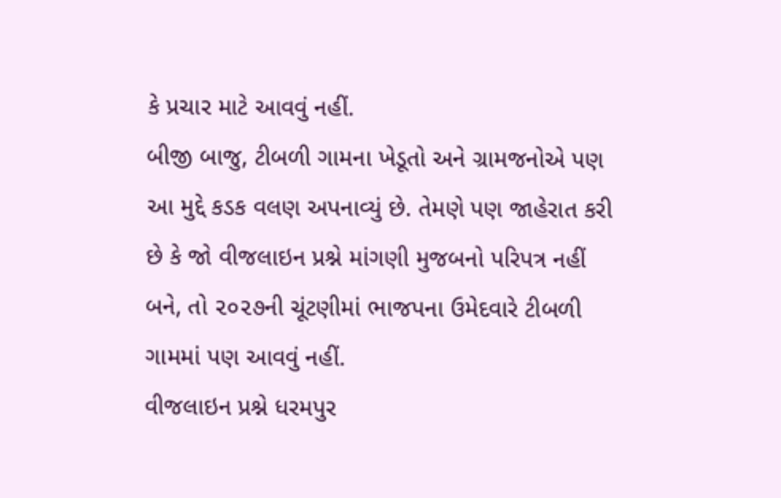કે પ્રચાર માટે આવવું નહીં.
બીજી બાજુ, ટીબળી ગામના ખેડૂતો અને ગ્રામજનોએ પણ આ મુદ્દે કડક વલણ અપનાવ્યું છે. તેમણે પણ જાહેરાત કરી છે કે જો વીજલાઇન પ્રશ્ને માંગણી મુજબનો પરિપત્ર નહીં બને, તો ૨૦૨૭ની ચૂંટણીમાં ભાજપના ઉમેદવારે ટીબળી ગામમાં પણ આવવું નહીં.
વીજલાઇન પ્રશ્ને ધરમપુર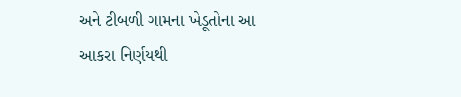અને ટીબળી ગામના ખેડૂતોના આ આકરા નિર્ણયથી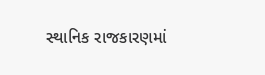સ્થાનિક રાજકારણમાં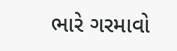ભારે ગરમાવો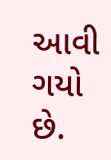આવી ગયો છે.